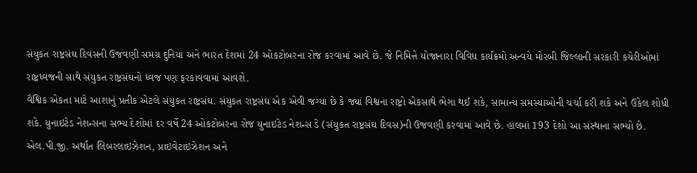સંયુકત રાષ્ટ્રસંઘ દિવસની ઉજવણી સમગ્ર દુનિયા અને ભારત દેશમાં 24 ઓકટોબરના રોજ કરવામાં આવે છે. જે નિમિત્તે યોજાનારા વિવિધ કાર્યક્રમો અન્વયે મોરબી જિલ્લાની સરકારી કચેરીઓમાં રાષ્ટ્રધ્વજની સાથે સંયુકત રાષ્ટ્રસંઘનો ધ્વજ પણ ફરકાવવામાં આવશે.
વૈશ્વિક એકતા માટે આશાનું પ્રતીક એટલે સંયુકત રાષ્ટ્રસંઘ. સંયુકત રાષ્ટ્રસંઘ એક એવી જગ્યા છે કે જ્યાં વિશ્વના રાષ્ટ્રો એકસાથે ભેગા થઈ શકે, સામાન્ય સમસ્યાઓની ચર્ચા કરી શકે અને ઉકેલ શોધી શકે. યુનાઇટેડ નેશન્સના સભ્ય દેશોમાં દર વર્ષે 24 ઓકટોબરના રોજ યુનાઇટેડ નેશન્સ ડે (સંયુકત રાષ્ટ્રસંઘ દિવસ)ની ઉજવણી કરવામાં આવે છે. હાલમાં 193 દેશો આ સંસ્થાના સભ્યો છે.
એલ.પી.જી. અર્થાત લિબરલાઇઝેશન, પ્રાઇવેટાઇઝેશન અને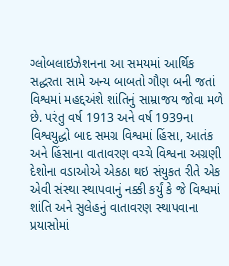ગ્લોબલાઇઝેશનના આ સમયમાં આર્થિક સદ્ધરતા સામે અન્ય બાબતો ગૌણ બની જતાં વિશ્વમાં મહદ્દઅંશે શાંતિનું સામ્રાજય જોવા મળે છે. પરંતુ વર્ષ 1913 અને વર્ષ 1939ના વિશ્વયુદ્ધો બાદ સમગ્ર વિશ્વમાં હિંસા, આતંક અને હિંસાના વાતાવરણ વચ્ચે વિશ્વના અગ્રણી દેશોના વડાઓએ એકઠા થઇ સંયુકત રીતે એક એવી સંસ્થા સ્થાપવાનું નક્કી કર્યું કે જે વિશ્વમાં શાંતિ અને સુલેહનું વાતાવરણ સ્થાપવાના પ્રયાસોમાં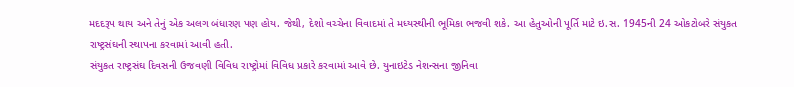મદદરૂપ થાય અને તેનું એક અલગ બંધારણ પણ હોય. જેથી, દેશો વચ્ચેના વિવાદમાં તે મધ્યસ્થીની ભૂમિકા ભજવી શકે. આ હેતુઓની પૂર્તિ માટે ઇ.સ. 1945ની 24 ઓકટોબરે સંયુકત રાષ્ટ્રસંઘની સ્થાપના કરવામાં આવી હતી.
સંયુકત રાષ્ટ્રસંઘ દિવસની ઉજવણી વિવિધ રાષ્ટ્રોમાં વિવિધ પ્રકારે કરવામાં આવે છે. યુનાઇટેડ નેશન્સના જીનિવા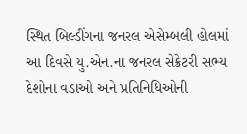સ્થિત બિલ્ડીંગના જનરલ એસેમ્બલી હોલમાં આ દિવસે યુ.એન.ના જનરલ સેક્રેટરી સભ્ય દેશોના વડાઓ અને પ્રતિનિધિઓની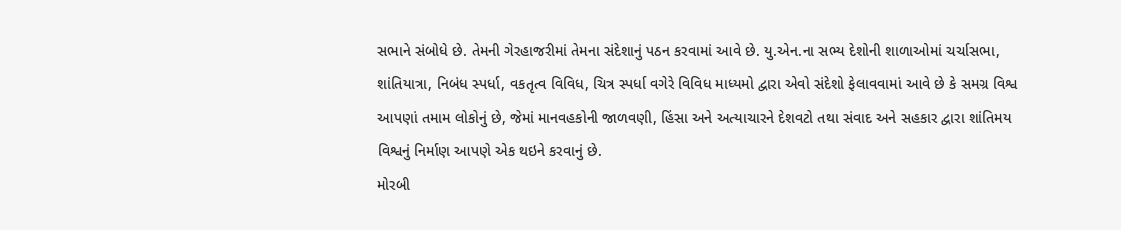સભાને સંબોધે છે. તેમની ગેરહાજરીમાં તેમના સંદેશાનું પઠન કરવામાં આવે છે. યુ.એન.ના સભ્ય દેશોની શાળાઓમાં ચર્ચાસભા, શાંતિયાત્રા, નિબંધ સ્પર્ધા, વકતૃત્વ વિવિધ, ચિત્ર સ્પર્ધા વગેરે વિવિધ માધ્યમો દ્વારા એવો સંદેશો ફેલાવવામાં આવે છે કે સમગ્ર વિશ્વ આપણાં તમામ લોકોનું છે, જેમાં માનવહકોની જાળવણી, હિંસા અને અત્યાચારને દેશવટો તથા સંવાદ અને સહકાર દ્વારા શાંતિમય વિશ્વનું નિર્માણ આપણે એક થઇને કરવાનું છે.
મોરબી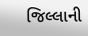જિલ્લાની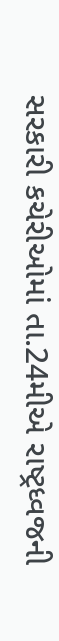સરકારી કચેરીઓમાં તા.24મીએ રાષ્ટ્રધ્વજની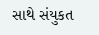સાથે સંયુકત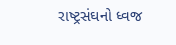રાષ્ટ્રસંઘનો ધ્વજ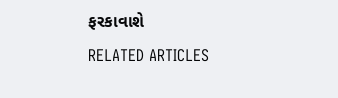ફરકાવાશે
RELATED ARTICLES